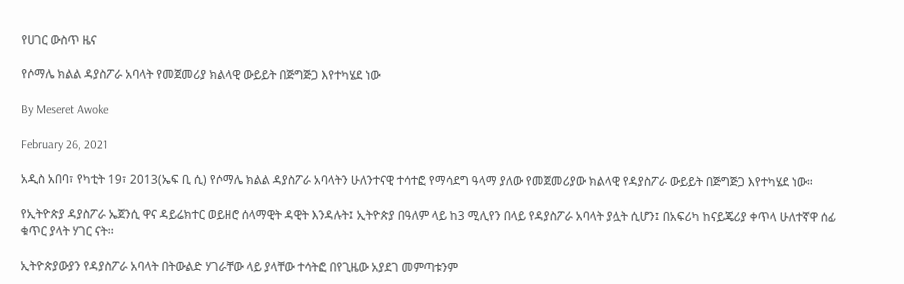የሀገር ውስጥ ዜና

የሶማሌ ክልል ዳያስፖራ አባላት የመጀመሪያ ክልላዊ ውይይት በጅግጅጋ እየተካሄደ ነው

By Meseret Awoke

February 26, 2021

አዲስ አበባ፣ የካቲት 19፣ 2013(ኤፍ ቢ ሲ) የሶማሌ ክልል ዳያስፖራ አባላትን ሁለንተናዊ ተሳተፎ የማሳደግ ዓላማ ያለው የመጀመሪያው ክልላዊ የዳያስፖራ ውይይት በጅግጅጋ እየተካሄደ ነው።

የኢትዮጵያ ዳያስፖራ ኤጀንሲ ዋና ዳይሬክተር ወይዘሮ ሰላማዊት ዳዊት እንዳሉት፤ ኢትዮጵያ በዓለም ላይ ከ3 ሚሊየን በላይ የዳያስፖራ አባላት ያሏት ሲሆን፤ በአፍሪካ ከናይጄሪያ ቀጥላ ሁለተኛዋ ሰፊ ቁጥር ያላት ሃገር ናት፡፡

ኢትዮጵያውያን የዳያስፖራ አባላት በትውልድ ሃገራቸው ላይ ያላቸው ተሳትፎ በየጊዜው አያደገ መምጣቱንም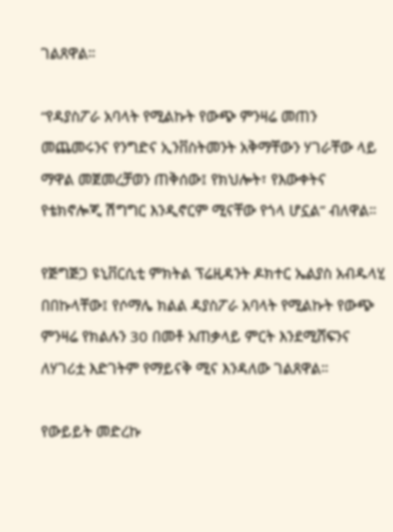ገልጸዋል።

“የዳያስፖራ አባላት የሚልኩት የውጭ ምንዛሬ መጠን መጨመሩንና የንግድና ኢንቨስትመንት አቅማቸውን ሃገራቸው ላይ ማዋል መጀመረቻወን ጠቅሰው፤ የክህሎት፣ የእውቀትና የቴክኖሎጂ ሽግግር እንዲኖርም ሚናቸው የጎላ ሆኗል” ብለዋል።

የጅግጅጋ ዩኒቨርሲቲ ምክትል ፕሬዚዳንት ዶክተር ኤልያስ አብዱላሂ በበኩላቸው፤ የሶማሌ ክልል ዳያስፖራ አባላት የሚልኩት የውጭ ምንዛሬ የክልሉን 30 በመቶ አጠቃላይ ምርት እንደሚሸፍንና ለሃገሪቷ እድገትም የማይናቅ ሚና እንዳለው ገልጸዋል።

የውይይት መድረኩ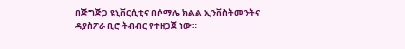በጅግጅጋ ዩኒቨርሲቲና በሶማሌ ክልል ኢንቨስትመንትና ዳያስፖራ ቢሮ ትብብር የተዘጋጀ ነው።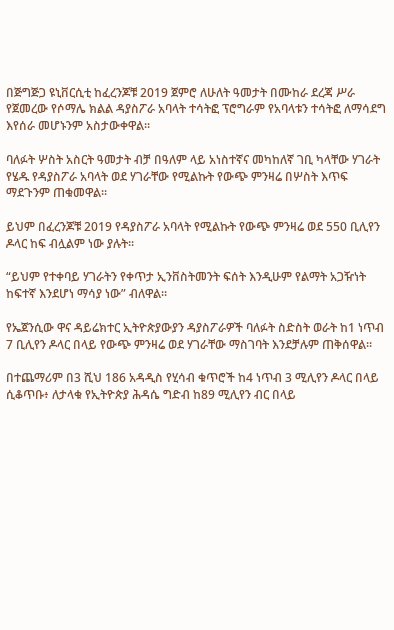በጅግጅጋ ዩኒቨርሲቲ ከፈረንጆቹ 2019 ጀምሮ ለሁለት ዓመታት በሙከራ ደረጃ ሥራ የጀመረው የሶማሌ ክልል ዳያስፖራ አባላት ተሳትፎ ፕሮግራም የአባላቱን ተሳትፎ ለማሳደግ እየሰራ መሆኑንም አስታውቀዋል።

ባለፉት ሦስት አስርት ዓመታት ብቻ በዓለም ላይ አነስተኛና መካከለኛ ገቢ ካላቸው ሃገራት የሄዱ የዳያስፖራ አባላት ወደ ሃገራቸው የሚልኩት የውጭ ምንዛሬ በሦስት እጥፍ ማደጉንም ጠቁመዋል።

ይህም በፈረንጆቹ 2019 የዳያስፖራ አባላት የሚልኩት የውጭ ምንዛሬ ወደ 550 ቢሊየን ዶላር ከፍ ብሏልም ነው ያሉት።

“ይህም የተቀባይ ሃገራትን የቀጥታ ኢንቨስትመንት ፍሰት እንዲሁም የልማት አጋዥነት ከፍተኛ እንደሆነ ማሳያ ነው” ብለዋል።

የኤጀንሲው ዋና ዳይሬክተር ኢትዮጵያውያን ዳያስፖራዎች ባለፉት ስድስት ወራት ከ1 ነጥብ 7 ቢሊየን ዶላር በላይ የውጭ ምንዛሬ ወደ ሃገራቸው ማስገባት እንደቻሉም ጠቅሰዋል።

በተጨማሪም በ3 ሺህ 186 አዳዲስ የሂሳብ ቁጥሮች ከ4 ነጥብ 3 ሚሊየን ዶላር በላይ ሲቆጥቡ፥ ለታላቁ የኢትዮጵያ ሕዳሴ ግድብ ከ89 ሚሊየን ብር በላይ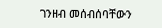ገንዘብ መሰብሰባቸውን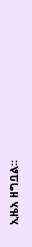ኢዜአ ዘግቧል።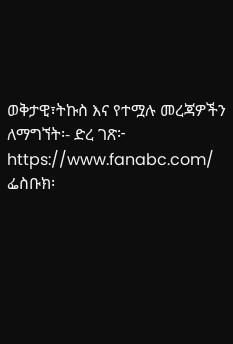ወቅታዊ፣ትኩስ እና የተሟሉ መረጃዎችን ለማግኘት፡- ድረ ገጽ፦ https://www.fanabc.com/ ፌስቡክ፡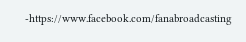-https://www.facebook.com/fanabroadcasting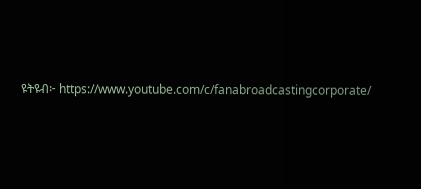ዩትዩብ፦ https://www.youtube.com/c/fanabroadcastingcorporate/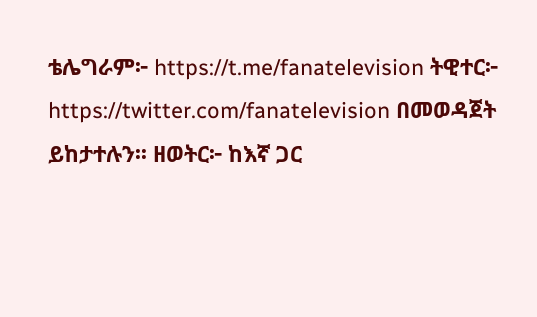ቴሌግራም፦ https://t.me/fanatelevision ትዊተር፦ https://twitter.com/fanatelevision በመወዳጀት ይከታተሉን፡፡ ዘወትር፦ ከእኛ ጋር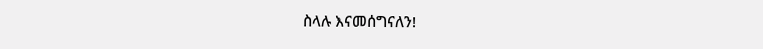ስላሉ እናመሰግናለን!